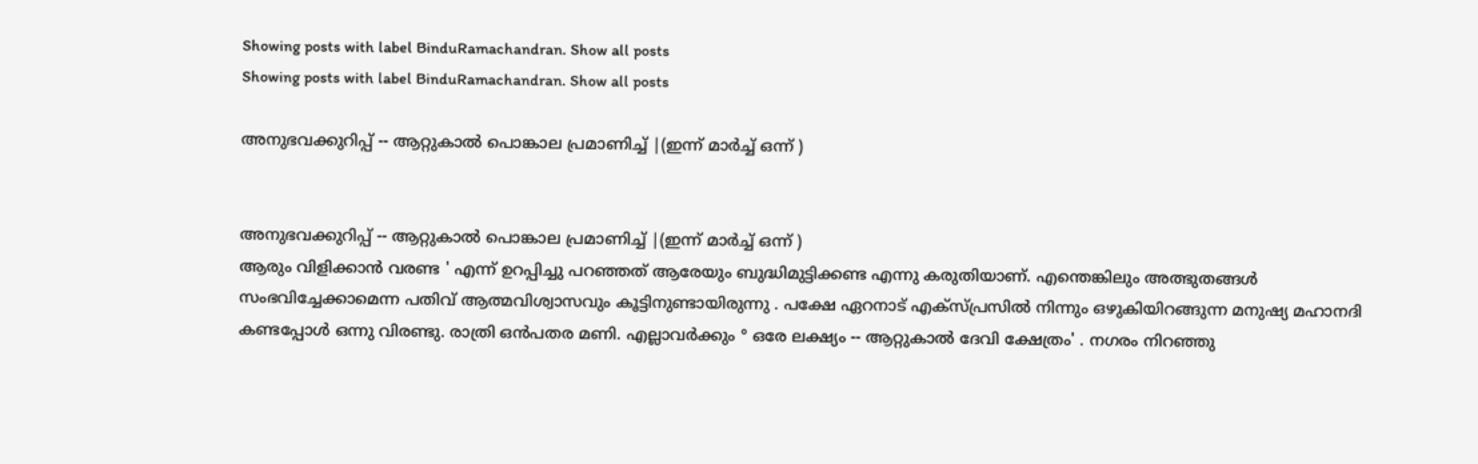Showing posts with label BinduRamachandran. Show all posts
Showing posts with label BinduRamachandran. Show all posts

അനുഭവക്കുറിപ്പ് -- ആറ്റുകാൽ പൊങ്കാല പ്രമാണിച്ച് |(ഇന്ന് മാർച്ച് ഒന്ന് )


അനുഭവക്കുറിപ്പ് -- ആറ്റുകാൽ പൊങ്കാല പ്രമാണിച്ച് |(ഇന്ന് മാർച്ച് ഒന്ന് )
ആരും വിളിക്കാൻ വരണ്ട ' എന്ന് ഉറപ്പിച്ചു പറഞ്ഞത് ആരേയും ബുദ്ധിമുട്ടിക്കണ്ട എന്നു കരുതിയാണ്. എന്തെങ്കിലും അത്ഭുതങ്ങൾ സംഭവിച്ചേക്കാമെന്ന പതിവ് ആത്മവിശ്വാസവും കൂട്ടിനുണ്ടായിരുന്നു . പക്ഷേ ഏറനാട് എക്സ്പ്രസിൽ നിന്നും ഒഴുകിയിറങ്ങുന്ന മനുഷ്യ മഹാനദി കണ്ടപ്പോൾ ഒന്നു വിരണ്ടു. രാത്രി ഒൻപതര മണി. എല്ലാവർക്കും ° ഒരേ ലക്ഷ്യം -- ആറ്റുകാൽ ദേവി ക്ഷേത്രം' . നഗരം നിറഞ്ഞു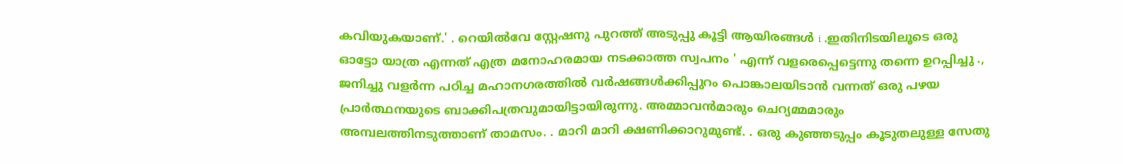കവിയുകയാണ്.' . റെയിൽവേ സ്റ്റേഷനു പുറത്ത് അടുപ്പു കൂട്ടി ആയിരങ്ങൾ i .ഇതിനിടയിലൂടെ ഒരു ഓട്ടോ യാത്ര എന്നത് എത്ര മനോഹരമായ നടക്കാത്ത സ്വപനം ' എന്ന് വളരെപ്പെട്ടെന്നു തന്നെ ഉറപ്പിച്ചു ., ജനിച്ചു വളർന്ന പഠിച്ച മഹാനഗരത്തിൽ വർഷങ്ങൾക്കിപ്പുറം പൊങ്കാലയിടാൻ വന്നത് ഒരു പഴയ പ്രാർത്ഥനയുടെ ബാക്കിപത്രവുമായിട്ടായിരുന്നു. അമ്മാവൻമാരും ചെറ്യമ്മമാരും അമ്പലത്തിനടുത്താണ് താമസം. . മാറി മാറി ക്ഷണിക്കാറുമുണ്ട്. . ഒരു കുഞ്ഞടുപ്പം കൂടുതലുള്ള സേതു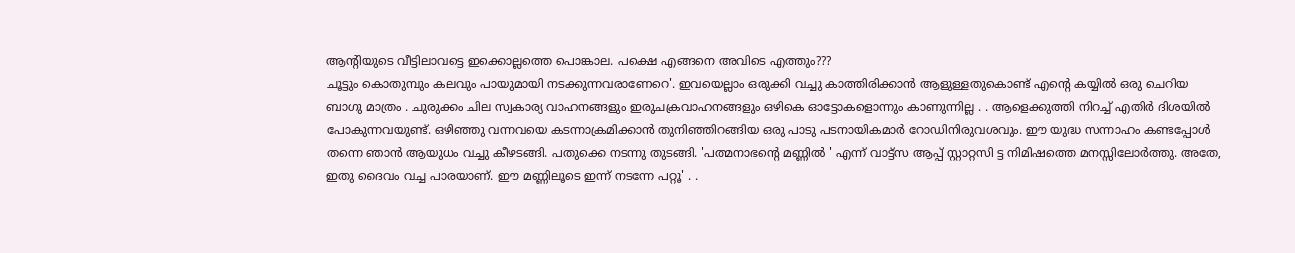ആന്റിയുടെ വീട്ടിലാവട്ടെ ഇക്കൊല്ലത്തെ പൊങ്കാല. പക്ഷെ എങ്ങനെ അവിടെ എത്തും???
ചൂട്ടും കൊതുമ്പും കലവും പായുമായി നടക്കുന്നവരാണേറെ'. ഇവയെല്ലാം ഒരുക്കി വച്ചു കാത്തിരിക്കാൻ ആളുള്ളതുകൊണ്ട് എന്റെ കയ്യിൽ ഒരു ചെറിയ ബാഗു മാത്രം . ചുരുക്കം ചില സ്വകാര്യ വാഹനങ്ങളും ഇരുചക്രവാഹനങ്ങളും ഒഴികെ ഓട്ടോകളൊന്നും കാണുന്നില്ല . . ആളെക്കുത്തി നിറച്ച് എതിർ ദിശയിൽ പോകുന്നവയുണ്ട്. ഒഴിഞ്ഞു വന്നവയെ കടന്നാക്രമിക്കാൻ തുനിഞ്ഞിറങ്ങിയ ഒരു പാടു പടനായികമാർ റോഡിനിരുവശവും. ഈ യുദ്ധ സന്നാഹം കണ്ടപ്പോൾ തന്നെ ഞാൻ ആയുധം വച്ചു കീഴടങ്ങി. പതുക്കെ നടന്നു തുടങ്ങി. 'പത്മനാഭന്റെ മണ്ണിൽ ' എന്ന് വാട്ട്സ ആപ്പ് സ്റ്റാറ്റസി ട്ട നിമിഷത്തെ മനസ്സിലോർത്തു. അതേ, ഇതു ദൈവം വച്ച പാരയാണ്. ഈ മണ്ണിലൂടെ ഇന്ന് നടന്നേ പറ്റൂ' . .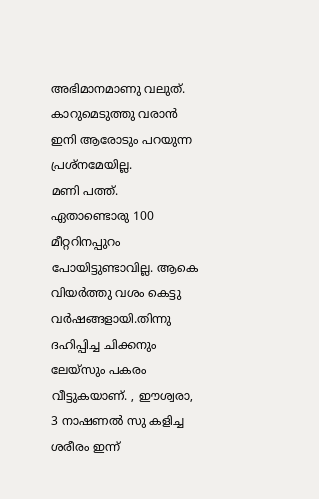അഭിമാനമാണു വലുത്. കാറുമെടുത്തു വരാൻ ഇനി ആരോടും പറയുന്ന പ്രശ്നമേയില്ല.
മണി പത്ത്. ഏതാണ്ടൊരു 100 മീറ്ററിനപ്പുറം പോയിട്ടുണ്ടാവില്ല. ആകെ വിയർത്തു വശം കെട്ടു വർഷങ്ങളായി.തിന്നു ദഹിപ്പിച്ച ചിക്കനും ലേയ്സും പകരം വീട്ടുകയാണ്‌. , ഈശ്വരാ, 3 നാഷണൽ സു കളിച്ച ശരീരം ഇന്ന്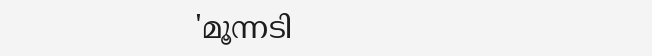'മൂന്നടി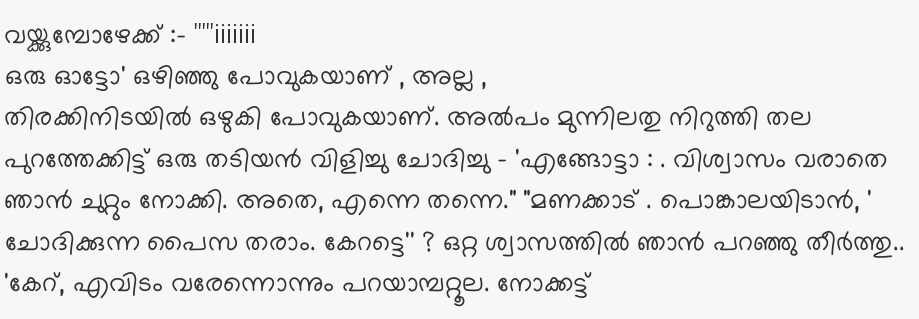വയ്ക്കുമ്പോഴേക്ക് :- '''''iiiiiii
ഒരു ഓട്ടോ' ഒഴിഞ്ഞു പോവുകയാണ് , അല്ല ,
തിരക്കിനിടയിൽ ഒഴുകി പോവുകയാണ്. അൽപം മുന്നിലതു നിറുത്തി തല പുറത്തേക്കിട്ട് ഒരു തടിയൻ വിളിച്ചു ചോദിച്ചു - 'എങ്ങോട്ടാ : . വിശ്വാസം വരാതെ ഞാൻ ചുറ്റും നോക്കി. അതെ, എന്നെ തന്നെ." "മണക്കാട്‌ . പൊങ്കാലയിടാൻ, ' ചോദിക്കുന്ന പൈസ തരാം. കേറട്ടെ'' ? ഒറ്റ ശ്വാസത്തിൽ ഞാൻ പറഞ്ഞു തീർത്തു..
'കേറ്, എവിടം വരേന്നൊന്നും പറയാമ്പറ്റൂല. നോക്കട്ട്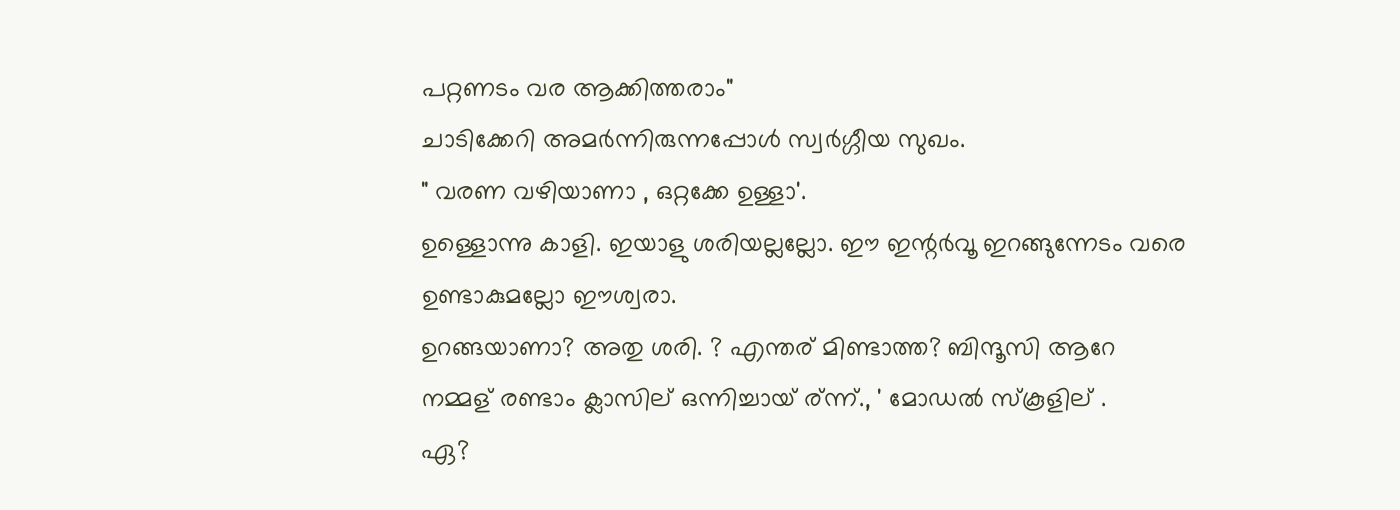പറ്റണടം വര ആക്കിത്തരാം"
ചാടിക്കേറി അമർന്നിരുന്നപ്പോൾ സ്വർഗ്ഗീയ സുഖം.
" വരണ വഴിയാണാ , ഒറ്റക്കേ ഉള്ളാ'.
ഉള്ളൊന്നു കാളി. ഇയാളു ശരിയല്ലല്ലോ. ഈ ഇന്റർവൂ ഇറങ്ങുന്നേടം വരെ ഉണ്ടാകുമല്ലോ ഈശ്വരാ.
ഉറങ്ങയാണാ? അതു ശരി. ? എന്തര് മിണ്ടാത്ത? ബിന്ദൂസി ആറേ നമ്മള് രണ്ടാം ക്ലാസില് ഒന്നിച്ചായ് ര്ന്ന്., ' മോഡൽ സ്കൂളില് .
ഏ?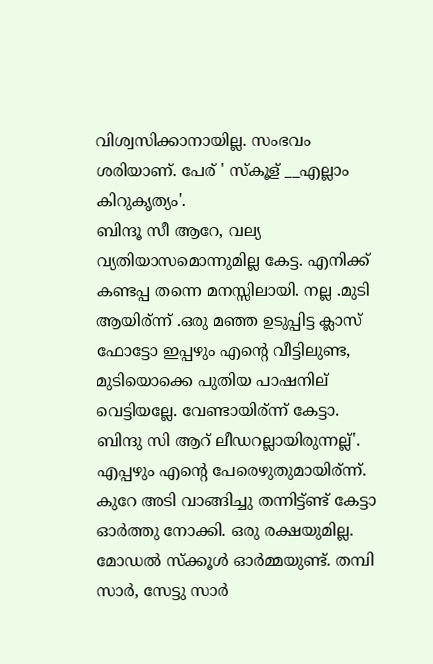വിശ്വസിക്കാനായില്ല. സംഭവം ശരിയാണ്. പേര് ' സ്കൂള് __എല്ലാം കിറുകൃത്യം'.
ബിന്ദൂ സീ ആറേ, വല്യ വ്യതിയാസമൊന്നുമില്ല കേട്ട. എനിക്ക് കണ്ടപ്പ തന്നെ മനസ്സിലായി. നല്ല .മുടി ആയിര്ന്ന് .ഒരു മഞ്ഞ ഉടുപ്പിട്ട ക്ലാസ് ഫോട്ടോ ഇപ്പഴും എന്റെ വീട്ടിലുണ്ട, മുടിയൊക്കെ പുതിയ പാഷനില് വെട്ടിയല്ലേ. വേണ്ടായിര്ന്ന് കേട്ടാ. ബിന്ദു സി ആറ് ലീഡറല്ലായിരുന്നല്ല്'. എപ്പഴും എന്റെ പേരെഴുതുമായിര്ന്ന്. കുറേ അടി വാങ്ങിച്ചു തന്നിട്ട്ണ്ട് കേട്ടാ
ഓർത്തു നോക്കി. ഒരു രക്ഷയുമില്ല. മോഡൽ സ്ക്കൂൾ ഓർമ്മയുണ്ട്. തമ്പി സാർ, സേട്ടു സാർ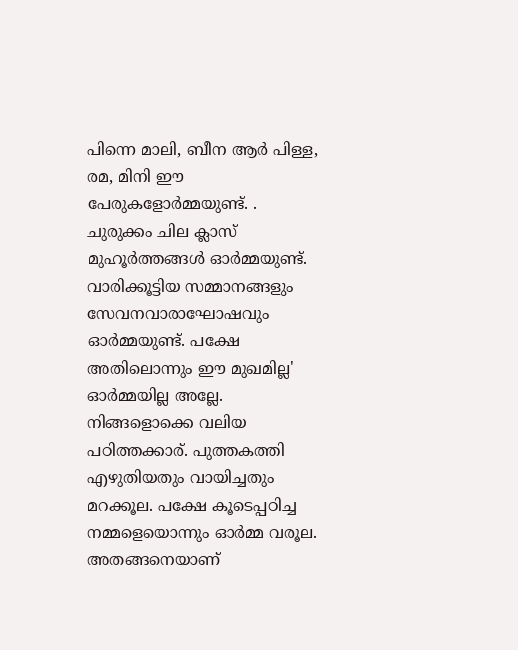പിന്നെ മാലി, ബീന ആർ പിള്ള, രമ, മിനി ഈ പേരുകളോർമ്മയുണ്ട്. . ചുരുക്കം ചില ക്ലാസ് മുഹൂർത്തങ്ങൾ ഓർമ്മയുണ്ട്. വാരിക്കൂട്ടിയ സമ്മാനങ്ങളും സേവനവാരാഘോഷവും ഓർമ്മയുണ്ട്. പക്ഷേ അതിലൊന്നും ഈ മുഖമില്ല'
ഓർമ്മയില്ല അല്ലേ. നിങ്ങളൊക്കെ വലിയ പഠിത്തക്കാര്. പുത്തകത്തി എഴുതിയതും വായിച്ചതും മറക്കൂല. പക്ഷേ കൂടെപ്പഠിച്ച നമ്മളെയൊന്നും ഓർമ്മ വരൂല. അതങ്ങനെയാണ്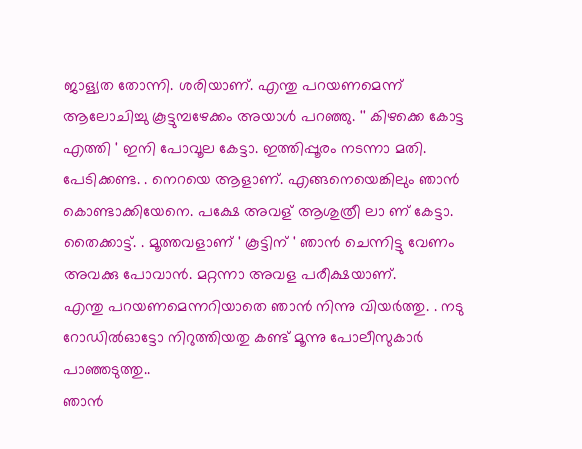ജാള്യത തോന്നി. ശരിയാണ്. എന്തു പറയണമെന്ന് ആലോചിച്ചു കൂട്ടുമ്പഴേക്കം അയാൾ പറഞ്ഞു. '' കിഴക്കെ കോട്ട എത്തി ' ഇനി പോവൂല കേട്ടാ. ഇത്തിപ്പൂരം നടന്നാ മതി. പേടിക്കണ്ട. . നെറയെ ആളാണ്. എങ്ങനെയെങ്കിലും ഞാൻ കൊണ്ടാക്കിയേനെ. പക്ഷേ അവള് ആശുത്രീ ലാ ണ് കേട്ടാ. തൈക്കാട്ട്. . മൂത്തവളാണ് ' കൂട്ടിന് ' ഞാൻ ചെന്നിട്ടു വേണം അവക്കു പോവാൻ. മറ്റന്നാ അവള പരീക്ഷയാണ്.
എന്തു പറയണമെന്നറിയാതെ ഞാൻ നിന്നു വിയർത്തു. . നടു റോഡിൽഓട്ടോ നിറുത്തിയതു കണ്ട് മൂന്നു പോലീസുകാർ പാഞ്ഞടുത്തു..
ഞാൻ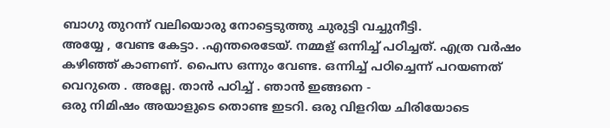ബാഗു തുറന്ന് വലിയൊരു നോട്ടെടുത്തു ചുരുട്ടി വച്ചുനീട്ടി.
അയ്യേ , വേണ്ട കേട്ടാ. .എന്തരെടേയ്. നമ്മള് ഒന്നിച്ച് പഠിച്ചത്. എത്ര വർഷം കഴിഞ്ഞ് കാണണ്. പൈസ ഒന്നും വേണ്ട. ഒന്നിച്ച് പഠിച്ചെന്ന് പറയണത് വെറുതെ . അല്ലേ. താൻ പഠിച്ച് . ഞാൻ ഇങ്ങനെ -
ഒരു നിമിഷം അയാളുടെ തൊണ്ട ഇടറി. ഒരു വിളറിയ ചിരിയോടെ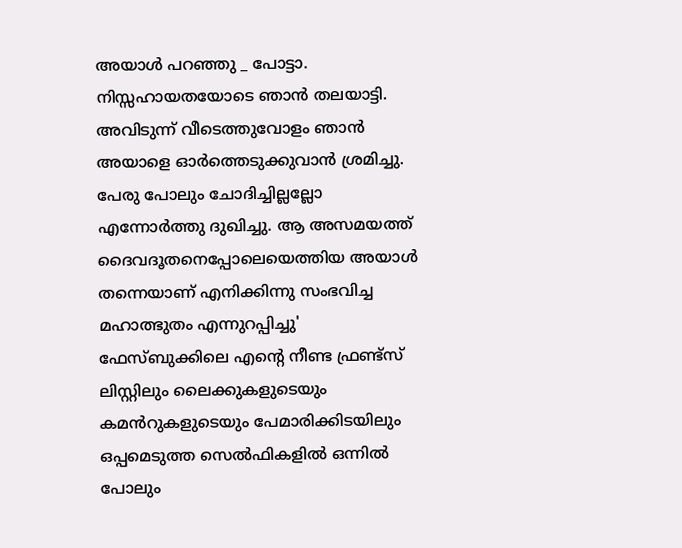അയാൾ പറഞ്ഞു _ പോട്ടാ.
നിസ്സഹായതയോടെ ഞാൻ തലയാട്ടി.
അവിടുന്ന് വീടെത്തുവോളം ഞാൻ അയാളെ ഓർത്തെടുക്കുവാൻ ശ്രമിച്ചു. പേരു പോലും ചോദിച്ചില്ലല്ലോ എന്നോർത്തു ദുഖിച്ചു. ആ അസമയത്ത് ദൈവദൂതനെപ്പോലെയെത്തിയ അയാൾ തന്നെയാണ് എനിക്കിന്നു സംഭവിച്ച മഹാത്ഭുതം എന്നുറപ്പിച്ചു' ഫേസ്ബുക്കിലെ എന്റെ നീണ്ട ഫ്രണ്ട്സ് ലിസ്റ്റിലും ലൈക്കുകളുടെയും കമൻറുകളുടെയും പേമാരിക്കിടയിലും ഒപ്പമെടുത്ത സെൽഫികളിൽ ഒന്നിൽ പോലും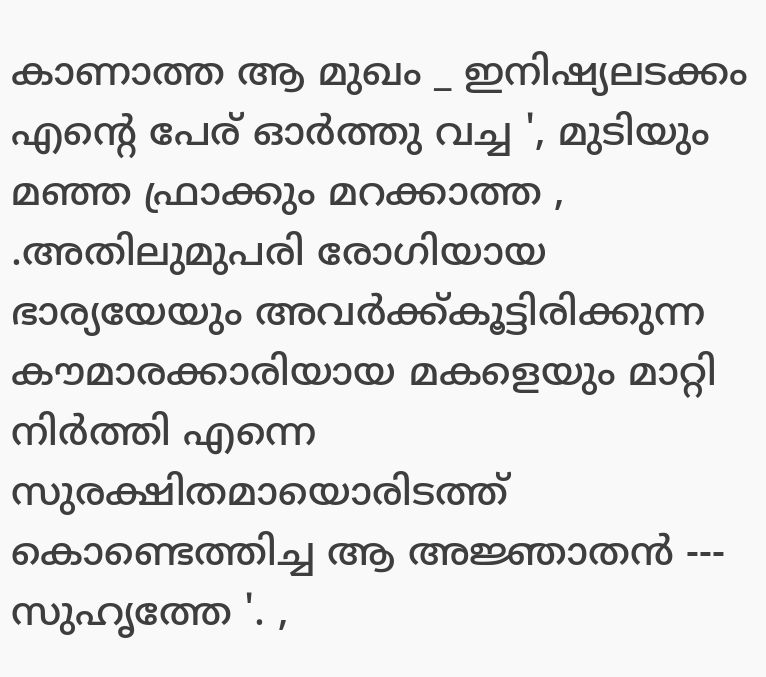കാണാത്ത ആ മുഖം _ ഇനിഷ്യലടക്കം എന്റെ പേര് ഓർത്തു വച്ച ', മുടിയും മഞ്ഞ ഫ്രാക്കും മറക്കാത്ത , .അതിലുമുപരി രോഗിയായ ഭാര്യയേയും അവർക്ക്കൂട്ടിരിക്കുന്ന കൗമാരക്കാരിയായ മകളെയും മാറ്റി നിർത്തി എന്നെ സുരക്ഷിതമായൊരിടത്ത് കൊണ്ടെത്തിച്ച ആ അജ്ഞാതൻ --- സുഹൃത്തേ '. ,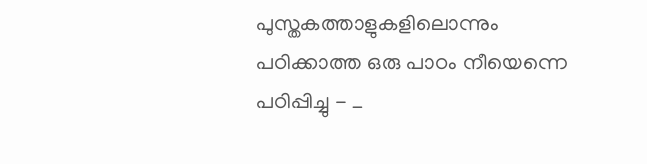പുസ്തകത്താളുകളിലൊന്നും പഠിക്കാത്ത ഒരു പാഠം നീയെന്നെ പഠിപ്പിച്ചു - _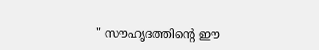" സൗഹൃദത്തിന്റെ ഈ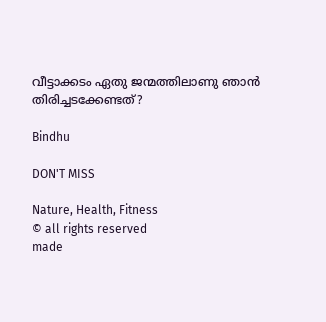വീട്ടാക്കടം ഏതു ജന്മത്തിലാണു ഞാൻ തിരിച്ചടക്കേണ്ടത്?

Bindhu

DON'T MISS

Nature, Health, Fitness
© all rights reserved
made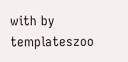with by templateszoo